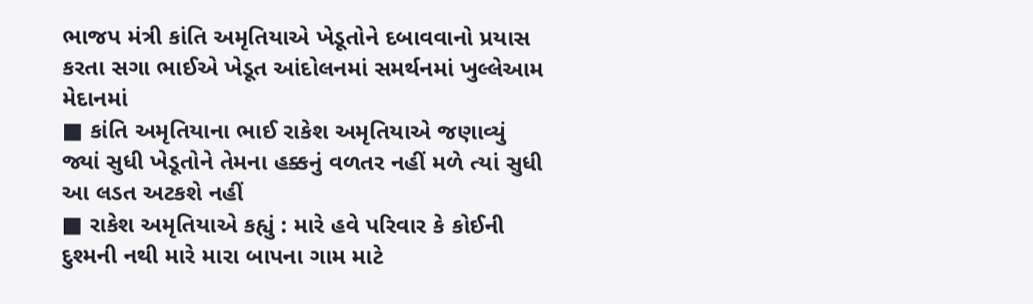ભાજપ મંત્રી કાંતિ અમૃતિયાએ ખેડૂતોને દબાવવાનો પ્રયાસ કરતા સગા ભાઈએ ખેડૂત આંદોલનમાં સમર્થનમાં ખુલ્લેઆમ મેદાનમાં
■ કાંતિ અમૃતિયાના ભાઈ રાકેશ અમૃતિયાએ જણાવ્યું જ્યાં સુધી ખેડૂતોને તેમના હક્કનું વળતર નહીં મળે ત્યાં સુધી આ લડત અટકશે નહીં
■ રાકેશ અમૃતિયાએ કહ્યું : મારે હવે પરિવાર કે કોઈની દુશ્મની નથી મારે મારા બાપના ગામ માટે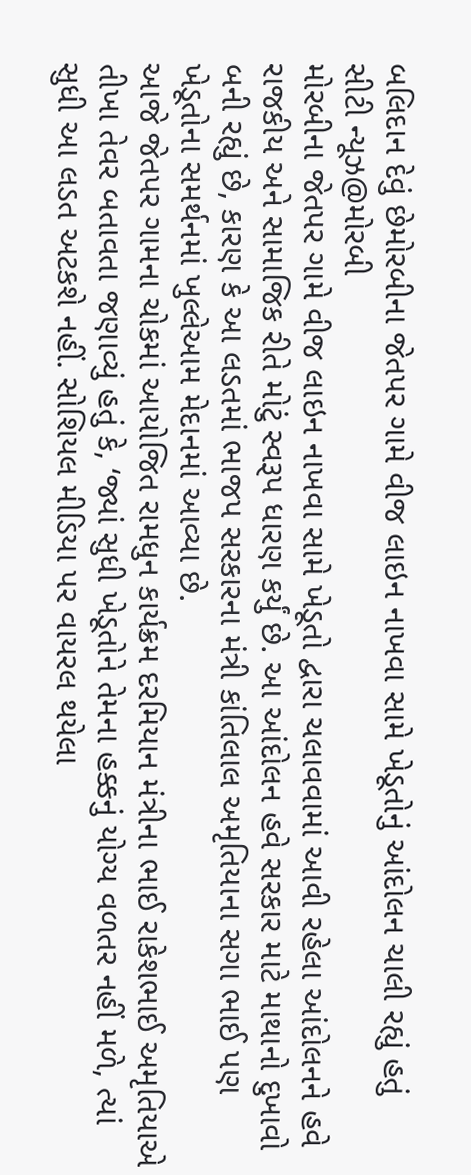બલિદાન દેવું છેમોરબીના જેતપર ગામે વીજ લાઇન નાખવા સામે ખેડૂતોનું આંદોલન ચાલી રહ્યું હતું
સીટી ન્યૂઝ@મોરબી
મોરબીના જેતપર ગામે વીજ લાઇન નાખવા સામે ખેડૂતો દ્વારા ચલાવવામાં આવી રહેલા આંદોલનને હવે રાજકીય અને સામાજિક રીતે મોટું સ્વરૂપ ધારણ કર્યું છે. આ આંદોલન હવે સરકાર માટે માથાનો દુખાવો બની રહ્યું છે, કારણ કે આ લડતમાં ભાજપ સરકારના મંત્રી કાંતિલાલ અમૃતિયાના સગા ભાઈ પણ ખેડૂતોના સમર્થનમાં ખુલ્લેઆમ મેદાનમાં આવ્યા છે.
આજે જેતપર ગામના ચોકમાં આયોજિત રામધુન કાર્યક્રમ દરમિયાન મંત્રીના ભાઈ રાકેશભાઈ અમૃતિયાએ તીખા તેવર બતાવતા જણાવ્યું હતું કે, ‘જ્યાં સુધી ખેડૂતોને તેમના હક્કનું યોગ્ય વળતર નહીં મળે, ત્યાં સુધી આ લડત અટકશે નહીં. સોશિયલ મીડિયા પર વાયરલ થયેલા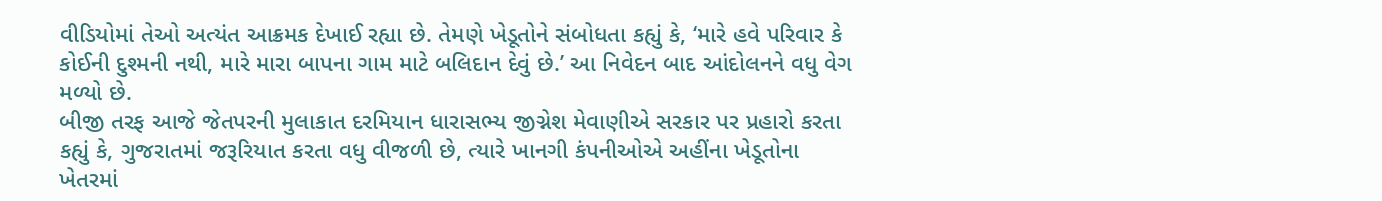વીડિયોમાં તેઓ અત્યંત આક્રમક દેખાઈ રહ્યા છે. તેમણે ખેડૂતોને સંબોધતા કહ્યું કે, ‘મારે હવે પરિવાર કે કોઈની દુશ્મની નથી, મારે મારા બાપના ગામ માટે બલિદાન દેવું છે.’ આ નિવેદન બાદ આંદોલનને વધુ વેગ મળ્યો છે.
બીજી તરફ આજે જેતપરની મુલાકાત દરમિયાન ધારાસભ્ય જીગ્નેશ મેવાણીએ સરકાર પર પ્રહારો કરતા કહ્યું કે, ગુજરાતમાં જરૂરિયાત કરતા વધુ વીજળી છે, ત્યારે ખાનગી કંપનીઓએ અહીંના ખેડૂતોના ખેતરમાં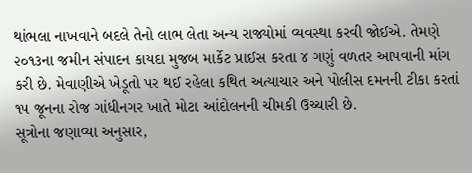થાંભલા નાખવાને બદલે તેનો લાભ લેતા અન્ય રાજ્યોમાં વ્યવસ્થા કરવી જોઈએ. તેમણે ૨૦૧૩ના જમીન સંપાદન કાયદા મુજબ માર્કેટ પ્રાઈસ કરતા ૪ ગણું વળતર આપવાની માંગ કરી છે. મેવાણીએ ખેડૂતો પર થઈ રહેલા કથિત અત્યાચાર અને પોલીસ દમનની ટીકા કરતાં ૧૫ જૂનના રોજ ગાંધીનગર ખાતે મોટા આંદોલનની ચીમકી ઉચ્ચારી છે.
સૂત્રોના જણાવ્યા અનુસાર,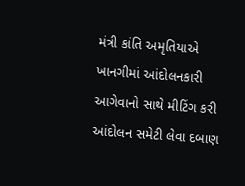મંત્રી કાંતિ અમૃતિયાએ ખાનગીમાં આંદોલનકારી આગેવાનો સાથે મીટિંગ કરી આંદોલન સમેટી લેવા દબાણ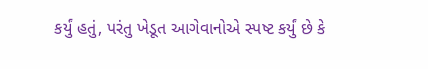કર્યું હતું, પરંતુ ખેડૂત આગેવાનોએ સ્પષ્ટ કર્યું છે કે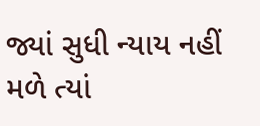જ્યાં સુધી ન્યાય નહીં મળે ત્યાં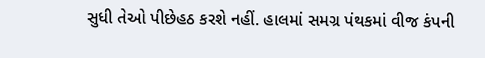સુધી તેઓ પીછેહઠ કરશે નહીં. હાલમાં સમગ્ર પંથકમાં વીજ કંપની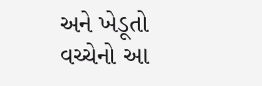અને ખેડૂતો વચ્ચેનો આ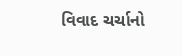વિવાદ ચર્ચાનો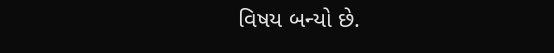વિષય બન્યો છે.